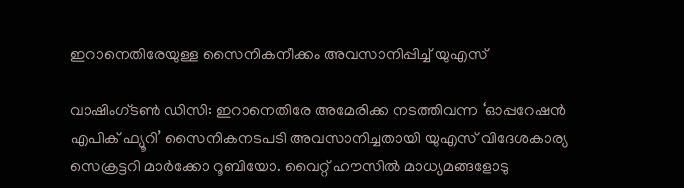ഇറാനെതിരേയുള്ള സൈനികനീക്കം അവസാനിപ്പിച്ച് യുഎസ്

വാഷിംഗ്ടണ്‍ ഡിസി: ഇറാനെതിരേ അമേരിക്ക നടത്തിവന്ന ‘ഓപ്പറേഷന്‍ എപിക് ഫ്യൂറി’ സൈനികനടപടി അവസാനിച്ചതായി യുഎസ് വിദേശകാര്യ സെക്രട്ടറി മാര്‍ക്കോ റൂബിയോ. വൈറ്റ് ഹൗസില്‍ മാധ്യമങ്ങളോടു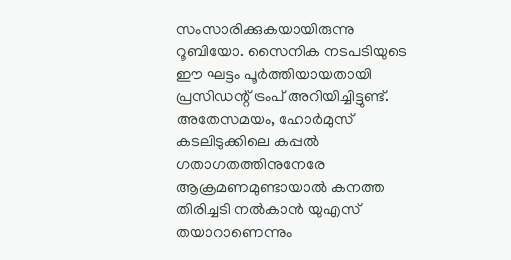സംസാരിക്കുകയായിരുന്നു റൂബിയോ. സൈനിക നടപടിയുടെ ഈ ഘട്ടം പൂര്‍ത്തിയായതായി പ്രസിഡന്റ് ട്രംപ് അറിയിച്ചിട്ടുണ്ട്. അതേസമയം, ഹോര്‍മുസ് കടലിടുക്കിലെ കപ്പല്‍ ഗതാഗതത്തിനുനേരേ ആക്രമണമുണ്ടായാല്‍ കനത്ത തിരിച്ചടി നല്‍കാന്‍ യുഎസ് തയാറാണെന്നും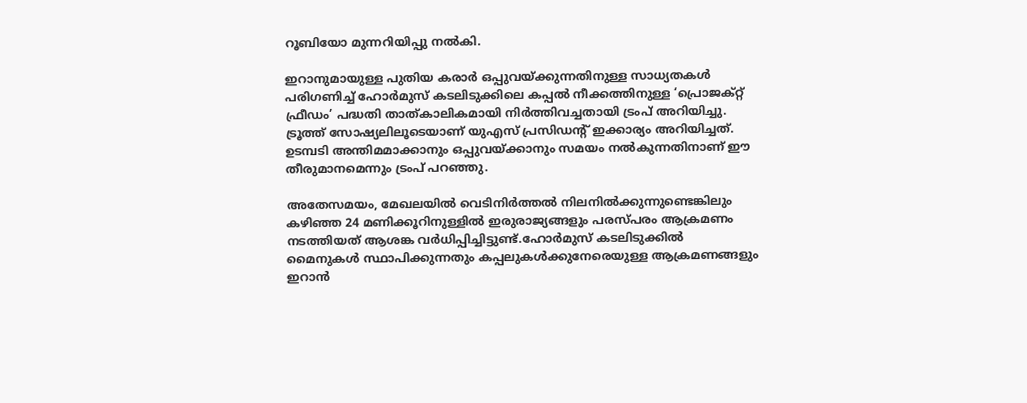റൂബിയോ മുന്നറിയിപ്പു നല്‍കി.

ഇറാനുമായുള്ള പുതിയ കരാര്‍ ഒപ്പുവയ്ക്കുന്നതിനുള്ള സാധ്യതകള്‍ പരിഗണിച്ച് ഹോര്‍മുസ് കടലിടുക്കിലെ കപ്പല്‍ നീക്കത്തിനുള്ള ‘പ്രൊജക്റ്റ് ഫ്രീഡം’ പദ്ധതി താത്കാലികമായി നിര്‍ത്തിവച്ചതായി ട്രംപ് അറിയിച്ചു. ട്രൂത്ത് സോഷ്യലിലൂടെയാണ് യുഎസ് പ്രസിഡന്റ് ഇക്കാര്യം അറിയിച്ചത്. ഉടമ്പടി അന്തിമമാക്കാനും ഒപ്പുവയ്ക്കാനും സമയം നല്‍കുന്നതിനാണ് ഈ തീരുമാനമെന്നും ട്രംപ് പറഞ്ഞു.

അതേസമയം, മേഖലയില്‍ വെടിനിര്‍ത്തല്‍ നിലനില്‍ക്കുന്നുണ്ടെങ്കിലും കഴിഞ്ഞ 24 മണിക്കൂറിനുള്ളില്‍ ഇരുരാജ്യങ്ങളും പരസ്പരം ആക്രമണം നടത്തിയത് ആശങ്ക വര്‍ധിപ്പിച്ചിട്ടുണ്ട്.ഹോര്‍മുസ് കടലിടുക്കില്‍ മൈനുകള്‍ സ്ഥാപിക്കുന്നതും കപ്പലുകള്‍ക്കുനേരെയുള്ള ആക്രമണങ്ങളും ഇറാന്‍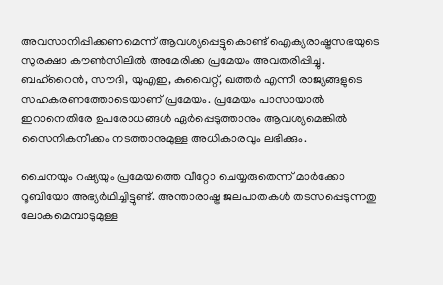അവസാനിപ്പിക്കണമെന്ന് ആവശ്യപ്പെട്ടുകൊണ്ട് ഐക്യരാഷ്ട്രസഭയുടെ സുരക്ഷാ കൗണ്‍സിലില്‍ അമേരിക്ക പ്രമേയം അവതരിപ്പിച്ചു. ബഹ്റൈന്‍, സൗദി, യുഎഇ, കുവൈറ്റ്, ഖത്തര്‍ എന്നീ രാജ്യങ്ങളുടെ സഹകരണത്തോടെയാണ് പ്രമേയം. പ്രമേയം പാസായാല്‍ ഇറാനെതിരേ ഉപരോധങ്ങള്‍ ഏര്‍പ്പെടുത്താനും ആവശ്യമെങ്കില്‍ സൈനികനീക്കം നടത്താനുമുള്ള അധികാരവും ലഭിക്കും.

ചൈനയും റഷ്യയും പ്രമേയത്തെ വീറ്റോ ചെയ്യരുതെന്ന് മാര്‍ക്കോ റൂബിയോ അഭ്യര്‍ഥിച്ചിട്ടുണ്ട്. അന്താരാഷ്ട്ര ജലപാതകള്‍ തടസപ്പെടുന്നതു ലോകമെമ്പാടുമുള്ള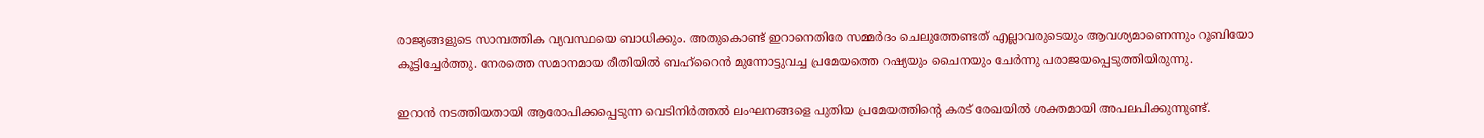രാജ്യങ്ങളുടെ സാമ്പത്തിക വ്യവസ്ഥയെ ബാധിക്കും. അതുകൊണ്ട് ഇറാനെതിരേ സമ്മര്‍ദം ചെലുത്തേണ്ടത് എല്ലാവരുടെയും ആവശ്യമാണെന്നും റൂബിയോ കൂട്ടിച്ചേര്‍ത്തു. നേരത്തെ സമാനമായ രീതിയില്‍ ബഹ്റൈന്‍ മുന്നോട്ടുവച്ച പ്രമേയത്തെ റഷ്യയും ചൈനയും ചേര്‍ന്നു പരാജയപ്പെടുത്തിയിരുന്നു.

ഇറാന്‍ നടത്തിയതായി ആരോപിക്കപ്പെടുന്ന വെടിനിര്‍ത്തല്‍ ലംഘനങ്ങളെ പുതിയ പ്രമേയത്തിന്റെ കരട് രേഖയില്‍ ശക്തമായി അപലപിക്കുന്നുണ്ട്.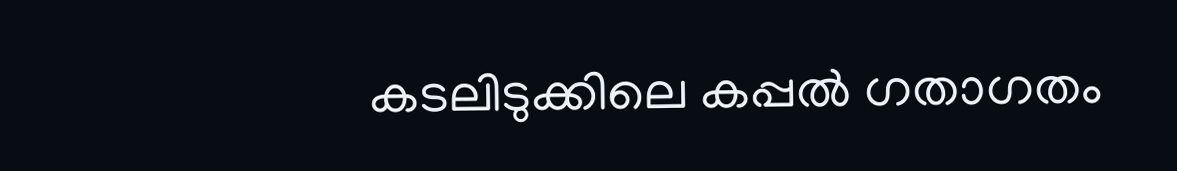കടലിടുക്കിലെ കപ്പല്‍ ഗതാഗതം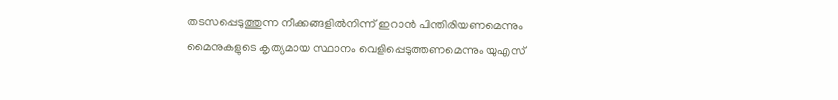തടസപ്പെടുത്തുന്ന നീക്കങ്ങളില്‍നിന്ന് ഇറാന്‍ പിന്തിരിയണമെന്നും മൈനുകളുടെ കൃത്യമായ സ്ഥാനം വെളിപ്പെടുത്തണമെന്നും യുഎസ്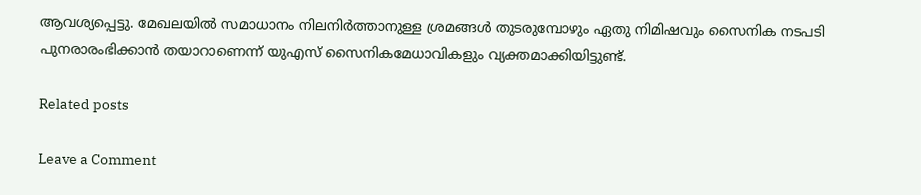ആവശ്യപ്പെട്ടു. മേഖലയില്‍ സമാധാനം നിലനിര്‍ത്താനുള്ള ശ്രമങ്ങള്‍ തുടരുമ്പോഴും ഏതു നിമിഷവും സൈനിക നടപടി പുനരാരംഭിക്കാന്‍ തയാറാണെന്ന് യുഎസ് സൈനികമേധാവികളും വ്യക്തമാക്കിയിട്ടുണ്ട്.

Related posts

Leave a Comment